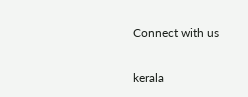Connect with us

kerala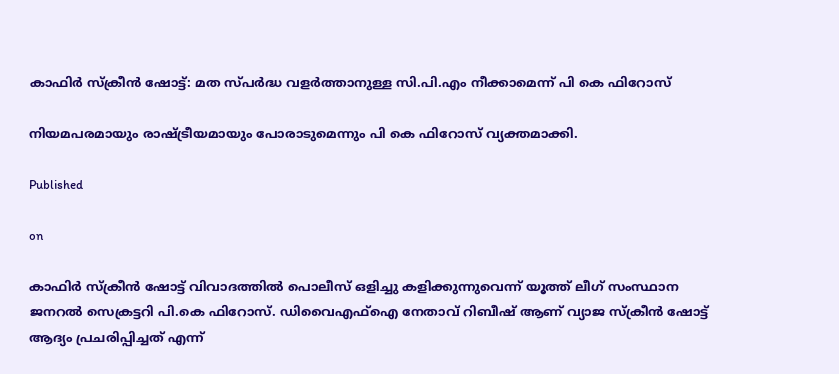കാഫിർ സ്ക്രീൻ ഷോട്ട്: മത സ്പർദ്ധ വളർത്താനുള്ള സി.പി.എം നീക്കാമെന്ന് പി കെ ഫിറോസ്

നിയമപരമായും രാഷ്ട്രീയമായും പോരാടുമെന്നും പി കെ ഫിറോസ് വ്യക്തമാക്കി.

Published

on

കാഫിര്‍ സ്‌ക്രീന്‍ ഷോട്ട് വിവാദത്തില്‍ പൊലീസ് ഒളിച്ചു കളിക്കുന്നുവെന്ന് യൂത്ത് ലീഗ് സംസ്ഥാന ജനറല്‍ സെക്രട്ടറി പി.കെ ഫിറോസ്. ഡിവൈഎഫ്‌ഐ നേതാവ് റിബീഷ് ആണ് വ്യാജ സ്‌ക്രീന്‍ ഷോട്ട് ആദ്യം പ്രചരിപ്പിച്ചത് എന്ന്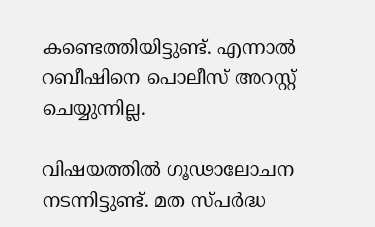കണ്ടെത്തിയിട്ടുണ്ട്. എന്നാല്‍ റബീഷിനെ പൊലീസ് അറസ്റ്റ് ചെയ്യുന്നില്ല.

വിഷയത്തില്‍ ഗൂഢാലോചന നടന്നിട്ടുണ്ട്. മത സ്പര്‍ദ്ധ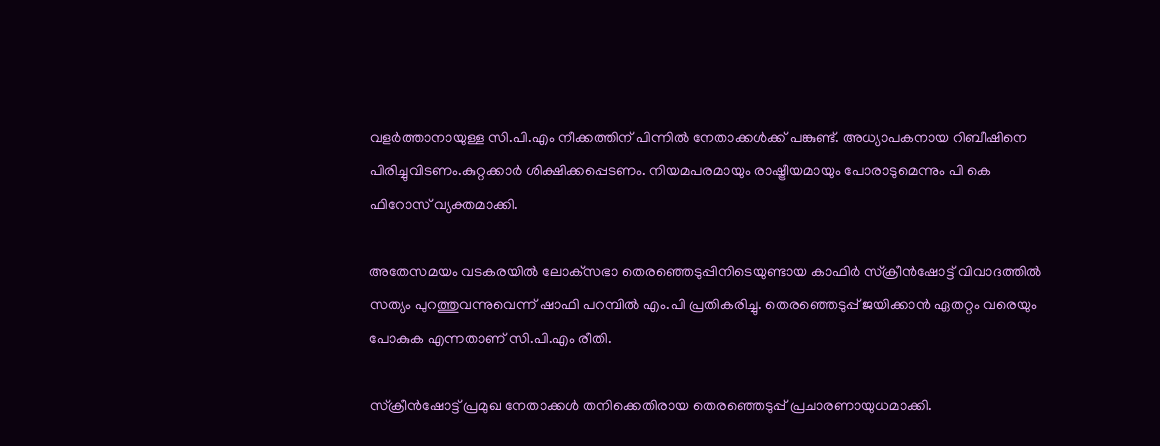വളര്‍ത്താനായുള്ള സി.പി.എം നീക്കത്തിന് പിന്നില്‍ നേതാക്കള്‍ക്ക് പങ്കുണ്ട്. അധ്യാപകനായ റിബീഷിനെ പിരിച്ചുവിടണം.കുറ്റക്കാര്‍ ശിക്ഷിക്കപ്പെടണം. നിയമപരമായും രാഷ്ട്രീയമായും പോരാടുമെന്നും പി കെ ഫിറോസ് വ്യക്തമാക്കി.

അതേസമയം വടകരയില്‍ ലോക്‌സഭാ തെരഞ്ഞെടുപ്പിനിടെയുണ്ടായ കാഫിര്‍ സ്‌ക്രീന്‍ഷോട്ട് വിവാദത്തില്‍ സത്യം പുറത്തുവന്നുവെന്ന് ഷാഫി പറമ്പില്‍ എം.പി പ്രതികരിച്ചു. തെരഞ്ഞെടുപ്പ് ജയിക്കാന്‍ ഏതറ്റം വരെയും പോകുക എന്നതാണ് സി.പി.എം രീതി.

സ്‌ക്രീന്‍ഷോട്ട് പ്രമുഖ നേതാക്കള്‍ തനിക്കെതിരായ തെരഞ്ഞെടുപ്പ് പ്രചാരണായുധമാക്കി.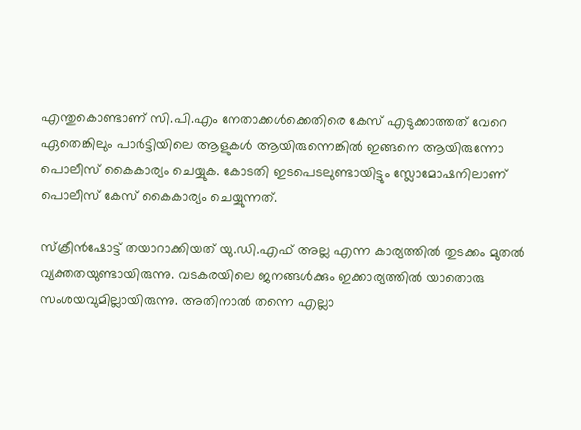എന്തുകൊണ്ടാണ് സി.പി.എം നേതാക്കള്‍ക്കെതിരെ കേസ് എടുക്കാത്തത് വേറെ ഏതെങ്കിലും പാര്‍ട്ടിയിലെ ആളുകള്‍ ആയിരുന്നെങ്കില്‍ ഇങ്ങനെ ആയിരുന്നോ പൊലീസ് കൈകാര്യം ചെയ്യുക. കോടതി ഇടപെടലുണ്ടായിട്ടും സ്ലോമോഷനിലാണ് പൊലീസ് കേസ് കൈകാര്യം ചെയ്യുന്നത്.

സ്‌ക്രീന്‍ഷോട്ട് തയാറാക്കിയത് യു.ഡി.എഫ് അല്ല എന്ന കാര്യത്തില്‍ തുടക്കം മുതല്‍ വ്യക്തതയുണ്ടായിരുന്നു. വടകരയിലെ ജനങ്ങള്‍ക്കും ഇക്കാര്യത്തില്‍ യാതൊരു സംശയവുമില്ലായിരുന്നു. അതിനാല്‍ തന്നെ എല്ലാ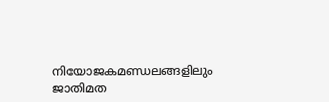നിയോജകമണ്ഡലങ്ങളിലും ജാതിമത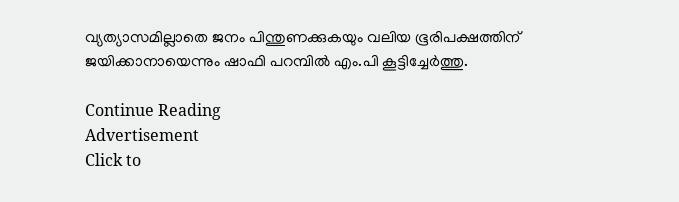വ്യത്യാസമില്ലാതെ ജനം പിന്തുണക്കുകയും വലിയ ഭൂരിപക്ഷത്തിന് ജയിക്കാനായെന്നും ഷാഫി പറമ്പില്‍ എം.പി കൂട്ടിച്ചേര്‍ത്തു.

Continue Reading
Advertisement
Click to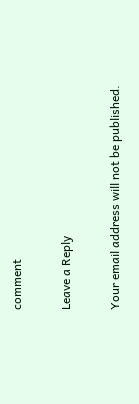comment

Leave a Reply

Your email address will not be published.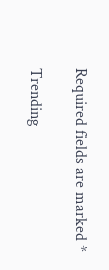Required fields are marked *

Trending